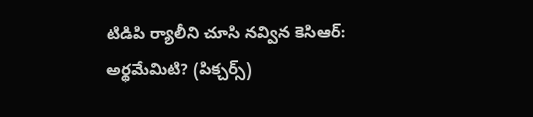టిడిపి ర్యాలీని చూసి నవ్విన కెసిఆర్: అర్థమేమిటి? (పిక్చర్స్)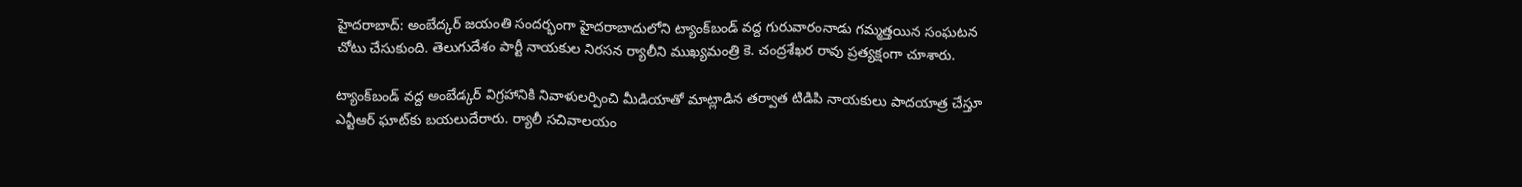హైదరాబాద్: అంబేద్కర్ జయంతి సందర్భంగా హైదరాబాదులోని ట్యాంక్‌బండ్ వద్ద గురువారంనాడు గమ్మత్తయిన సంఘటన చోటు చేసుకుంది. తెలుగుదేశం పార్టీ నాయకుల నిరసన ర్యాలీని ముఖ్యమంత్రి కె. చంద్రశేఖర రావు ప్రత్యక్షంగా చూశారు.

ట్యాంక్‌బండ్‌ వద్ద అంబేడ్కర్‌ విగ్రహానికి నివాళులర్పించి మీడియాతో మాట్లాడిన తర్వాత టిడిపి నాయకులు పాదయాత్ర చేస్తూ ఎన్టీఆర్‌ ఘాట్‌కు బయలుదేరారు. ర్యాలీ సచివాలయం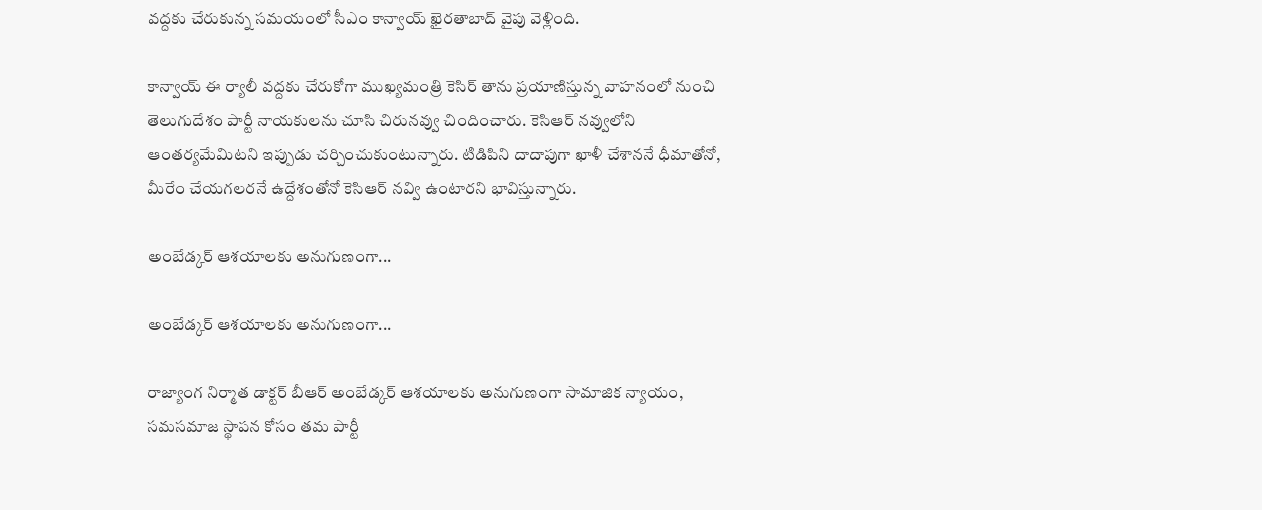వద్దకు చేరుకున్న సమయంలో సీఎం కాన్వాయ్‌ ఖైరతాబాద్‌ వైపు వెళ్లింది.

కాన్వాయ్‌ ఈ ర్యాలీ వద్దకు చేరుకోగా ముఖ్యమంత్రి కెసిర్‌ తాను ప్రయాణిస్తున్న వాహనంలో నుంచి తెలుగుదేశం పార్టీ నాయకులను చూసి చిరునవ్వు చిందించారు. కెసిఆర్ నవ్వులోని ఆంతర్యమేమిటని ఇప్పుడు చర్చించుకుంటున్నారు. టిడిపిని దాదాపుగా ఖాళీ చేశాననే ధీమాతోనో, మీరేం చేయగలరనే ఉద్దేశంతోనో కెసిఆర్ నవ్వి ఉంటారని భావిస్తున్నారు.

అంబేడ్కర్ ఆశయాలకు అనుగుణంగా...

అంబేడ్కర్ ఆశయాలకు అనుగుణంగా...

రాజ్యాంగ నిర్మాత డాక్టర్‌ బీఆర్‌ అంబేడ్కర్‌ ఆశయాలకు అనుగుణంగా సామాజిక న్యాయం, సమసమాజ స్థాపన కోసం తమ పార్టీ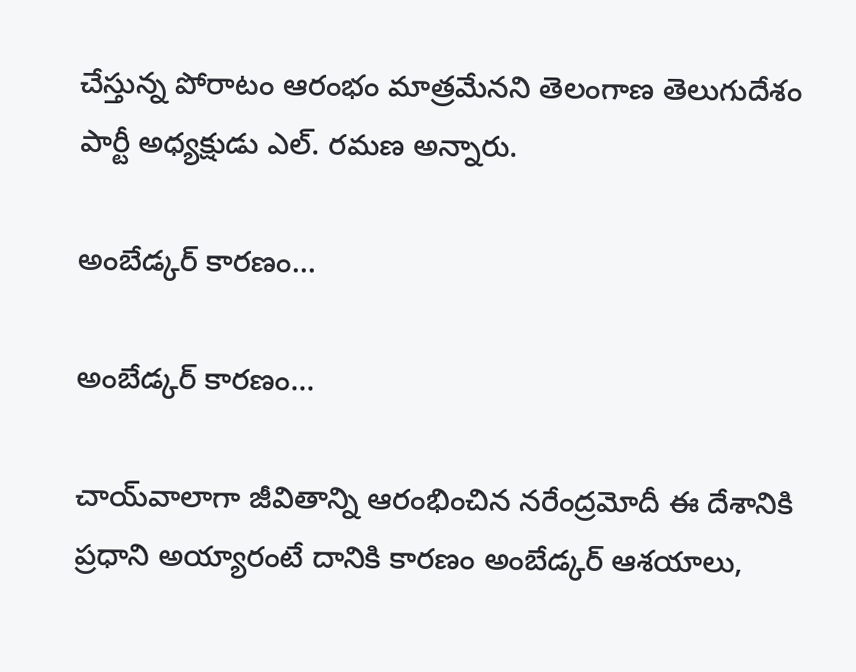చేస్తున్న పోరాటం ఆరంభం మాత్రమేనని తెలంగాణ తెలుగుదేశం పార్టీ అధ్యక్షుడు ఎల్‌. రమణ అన్నారు.

అంబేడ్కర్ కారణం...

అంబేడ్కర్ కారణం...

చాయ్‌వాలాగా జీవితాన్ని ఆరంభించిన నరేంద్రమోదీ ఈ దేశానికి ప్రధాని అయ్యారంటే దానికి కారణం అంబేడ్కర్‌ ఆశయాలు,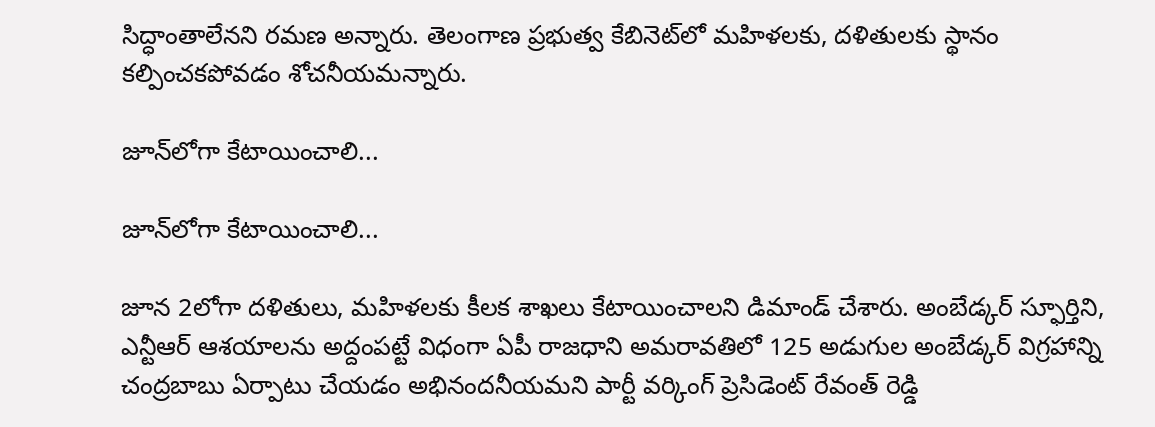సిద్ధాంతాలేనని రమణ అన్నారు. తెలంగాణ ప్రభుత్వ కేబినెట్‌లో మహిళలకు, దళితులకు స్థానం కల్పించకపోవడం శోచనీయమన్నారు.

జూన్‌లోగా కేటాయించాలి...

జూన్‌లోగా కేటాయించాలి...

జూన 2లోగా దళితులు, మహిళలకు కీలక శాఖలు కేటాయించాలని డిమాండ్‌ చేశారు. అంబేడ్కర్‌ స్ఫూర్తిని, ఎన్టీఆర్‌ ఆశయాలను అద్దంపట్టే విధంగా ఏపీ రాజధాని అమరావతిలో 125 అడుగుల అంబేడ్కర్‌ విగ్రహాన్ని చంద్రబాబు ఏర్పాటు చేయడం అభినందనీయమని పార్టీ వర్కింగ్‌ ప్రెసిడెంట్‌ రేవంత్ రెడ్డి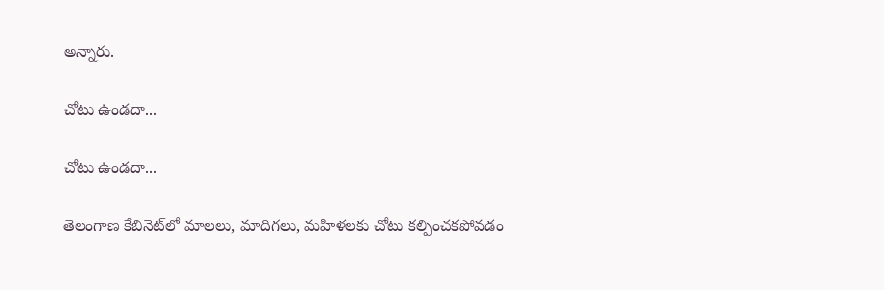అన్నారు.

చోటు ఉండదా...

చోటు ఉండదా...

తెలంగాణ కేబినెట్‌లో మాలలు, మాదిగలు, మహిళలకు చోటు కల్పించకపోవడం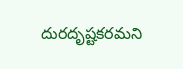దురదృష్టకరమని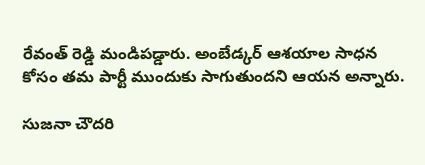రేవంత్ రెడ్డి మండిపడ్డారు. అంబేడ్కర్ ఆశయాల సాధన కోసం తమ పార్టీ ముందుకు సాగుతుందని ఆయన అన్నారు.

సుజనా చౌదరి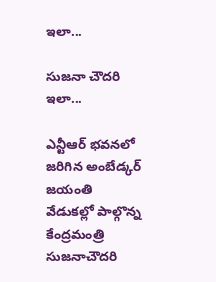ఇలా...

సుజనా చౌదరి ఇలా...

ఎన్టీఆర్‌ భవనలో జరిగిన అంబేడ్కర్‌ జయంతి వేడుకల్లో పాల్గొన్న కేంద్రమంత్రి సుజనాచౌదరి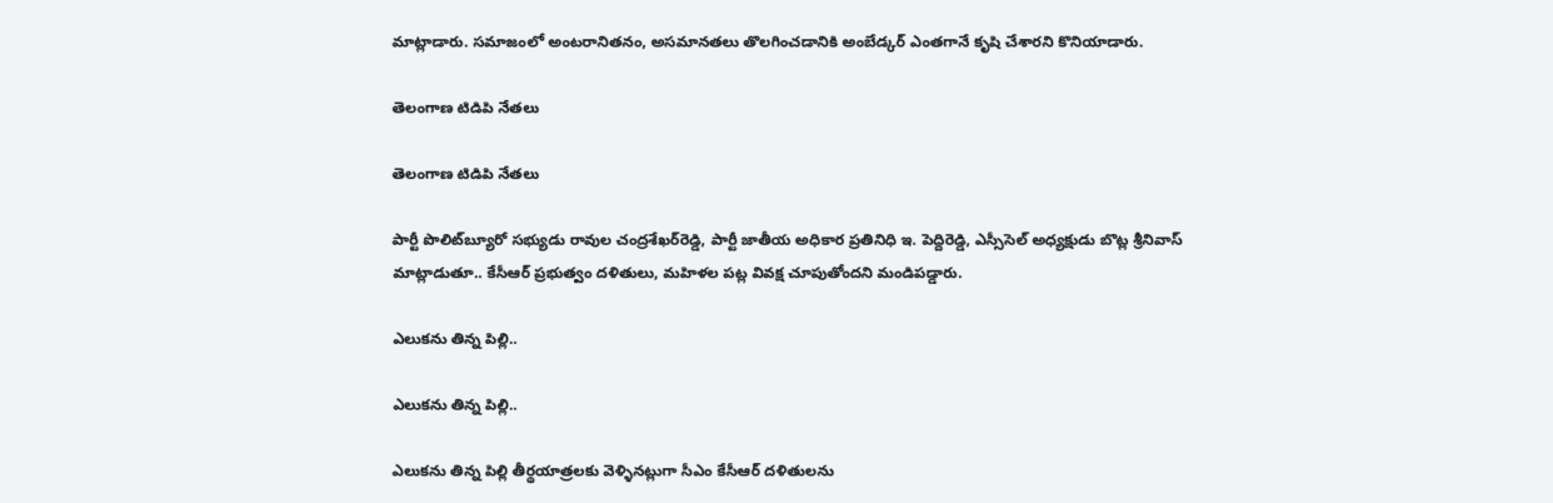మాట్లాడారు. సమాజంలో అంటరానితనం, అసమానతలు తొలగించడానికి అంబేడ్కర్‌ ఎంతగానే కృషి చేశారని కొనియాడారు.

తెలంగాణ టిడిపి నేతలు

తెలంగాణ టిడిపి నేతలు

పార్టీ పొలిట్‌బ్యూరో సభ్యుడు రావుల చంద్రశేఖర్‌రెడ్డి, పార్టీ జాతీయ అధికార ప్రతినిధి ఇ. పెద్దిరెడ్డి, ఎస్సీసెల్‌ అధ్యక్షుడు బొట్ల శ్రీనివాస్‌ మాట్లాడుతూ.. కేసీఆర్‌ ప్రభుత్వం దళితులు, మహిళల పట్ల వివక్ష చూపుతోందని మండిపడ్డారు.

ఎలుకను తిన్న పిల్లి..

ఎలుకను తిన్న పిల్లి..

ఎలుకను తిన్న పిల్లి తీర్థయాత్రలకు వెళ్ళినట్లుగా సీఎం కేసీఆర్‌ దళితులను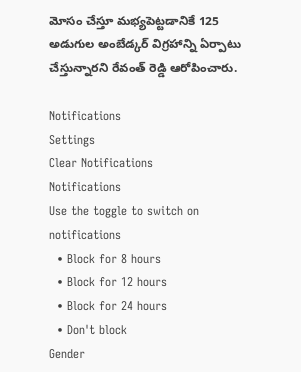మోసం చేస్తూ మభ్యపెట్టడానికే 125 అడుగుల అంబేడ్కర్‌ విగ్రహాన్ని ఏర్పాటు చేస్తున్నారని రేవంత్ రెడ్డి ఆరోపించారు.

Notifications
Settings
Clear Notifications
Notifications
Use the toggle to switch on notifications
  • Block for 8 hours
  • Block for 12 hours
  • Block for 24 hours
  • Don't block
Gender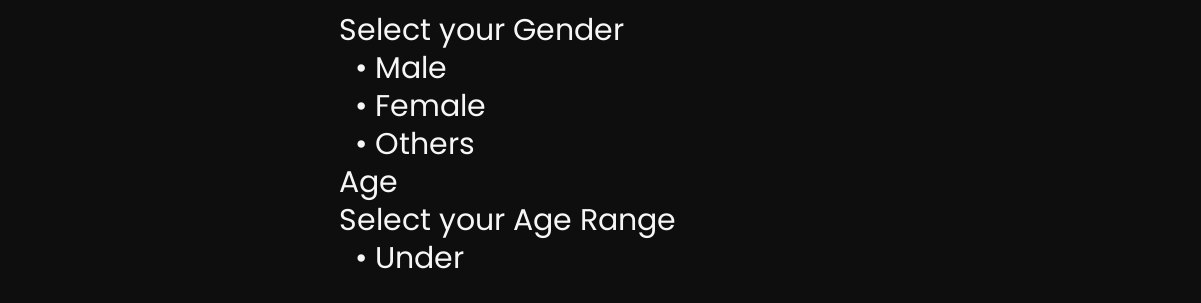Select your Gender
  • Male
  • Female
  • Others
Age
Select your Age Range
  • Under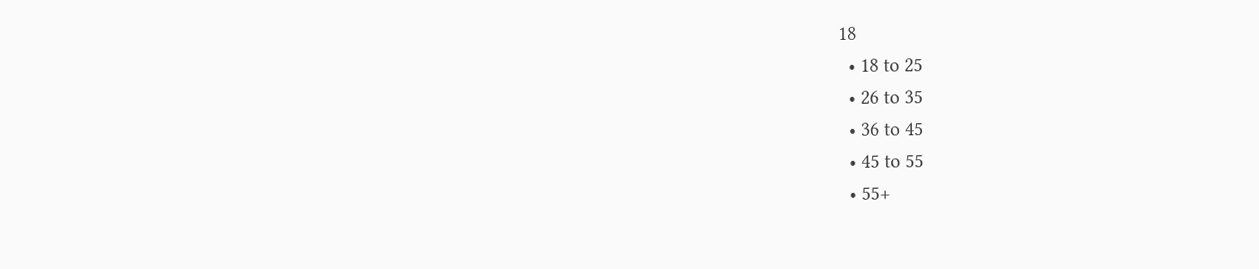18
  • 18 to 25
  • 26 to 35
  • 36 to 45
  • 45 to 55
  • 55+